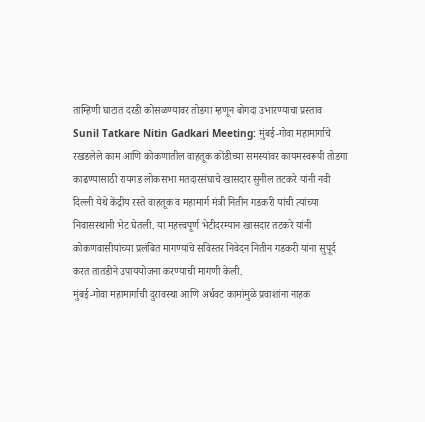ताम्हिणी घाटात दरडी कोसळण्यावर तोडगा म्हणून बोगदा उभारण्याचा प्रस्ताव
Sunil Tatkare Nitin Gadkari Meeting: मुंबई-गोवा महामार्गाचे रखडलेले काम आणि कोकणातील वाहतूक कोंडीच्या समस्यांवर कायमस्वरूपी तोडगा काढण्यासाठी रायगड लोकसभा मतदारसंघाचे खासदार सुनील तटकरे यांनी नवी दिल्ली येथे केंद्रीय रस्ते वाहतूक व महामार्ग मंत्री नितीन गडकरी यांची त्यांच्या निवासस्थानी भेट घेतली. या महत्त्वपूर्ण भेटीदरम्यान खासदार तटकरे यांनी कोकणवासीयांच्या प्रलंबित मागण्यांचे सविस्तर निवेदन नितीन गडकरी यांना सुपूर्द करत तातडीने उपाययोजना करण्याची मागणी केली.
मुंबई-गोवा महामार्गाची दुरावस्था आणि अर्धवट कामांमुळे प्रवाशांना नाहक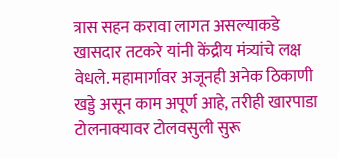त्रास सहन करावा लागत असल्याकडे खासदार तटकरे यांनी केंद्रीय मंत्र्यांचे लक्ष वेधले. महामार्गावर अजूनही अनेक ठिकाणी खड्डे असून काम अपूर्ण आहे, तरीही खारपाडा टोलनाक्यावर टोलवसुली सुरू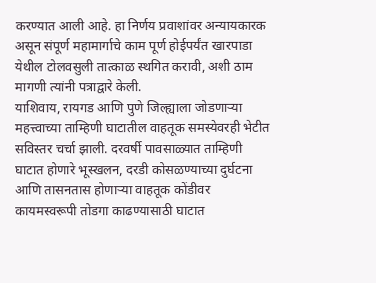करण्यात आली आहे. हा निर्णय प्रवाशांवर अन्यायकारक असून संपूर्ण महामार्गाचे काम पूर्ण होईपर्यंत खारपाडा येथील टोलवसुली तात्काळ स्थगित करावी, अशी ठाम मागणी त्यांनी पत्राद्वारे केली.
याशिवाय, रायगड आणि पुणे जिल्ह्याला जोडणाऱ्या महत्त्वाच्या ताम्हिणी घाटातील वाहतूक समस्येवरही भेटीत सविस्तर चर्चा झाली. दरवर्षी पावसाळ्यात ताम्हिणी घाटात होणारे भूस्खलन, दरडी कोसळण्याच्या दुर्घटना आणि तासनतास होणाऱ्या वाहतूक कोंडीवर कायमस्वरूपी तोडगा काढण्यासाठी घाटात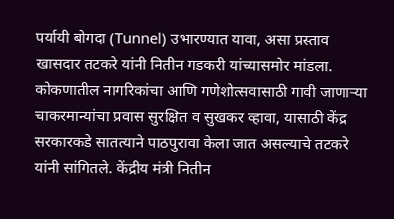पर्यायी बोगदा (Tunnel) उभारण्यात यावा, असा प्रस्ताव खासदार तटकरे यांनी नितीन गडकरी यांच्यासमोर मांडला.
कोकणातील नागरिकांचा आणि गणेशोत्सवासाठी गावी जाणाऱ्या चाकरमान्यांचा प्रवास सुरक्षित व सुखकर व्हावा, यासाठी केंद्र सरकारकडे सातत्याने पाठपुरावा केला जात असल्याचे तटकरे यांनी सांगितले. केंद्रीय मंत्री नितीन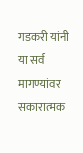गडकरी यांनी या सर्व मागण्यांवर सकारात्मक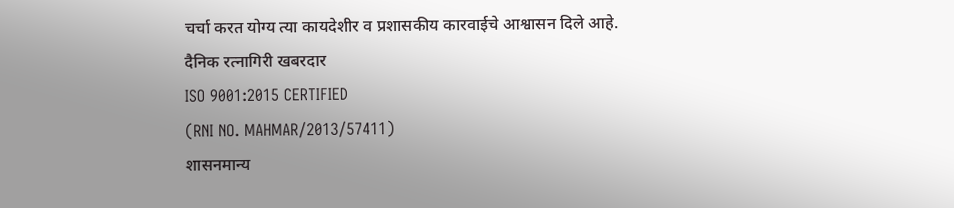चर्चा करत योग्य त्या कायदेशीर व प्रशासकीय कारवाईचे आश्वासन दिले आहे.
दैनिक रत्नागिरी खबरदार
ISO 9001:2015 CERTIFIED
(RNI NO. MAHMAR/2013/57411)
शासनमान्य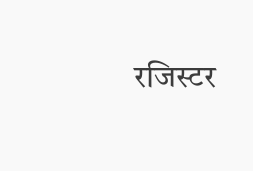रजिस्टर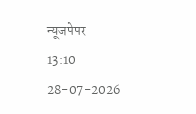न्यूजपेपर
13:10 28-07-2026